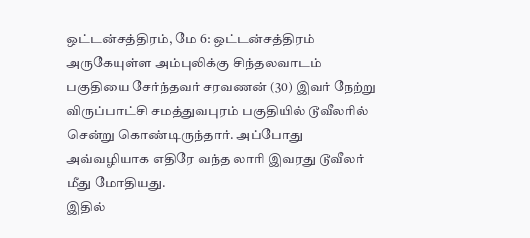ஒட்டன்சத்திரம், மே 6: ஒட்டன்சத்திரம் அருகேயுள்ள அம்புலிக்கு சிந்தலவாடம் பகுதியை சேர்ந்தவர் சரவணன் (30) இவர் நேற்று விருப்பாட்சி சமத்துவபுரம் பகுதியில் டூவீலரில் சென்று கொண்டிருந்தார். அப்போது அவ்வழியாக எதிரே வந்த லாரி இவரது டூவீலர் மீது மோதியது.
இதில்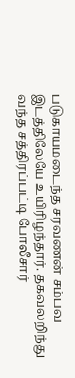படுகாயமடைந்த சரவணன் சம்பவ இடத்திலேயே உயிரிழந்தார். தகவலறிந்து வந்த சத்திரப்பட்டி போலீசார்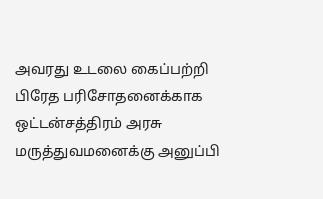அவரது உடலை கைப்பற்றி பிரேத பரிசோதனைக்காக ஒட்டன்சத்திரம் அரசு மருத்துவமனைக்கு அனுப்பி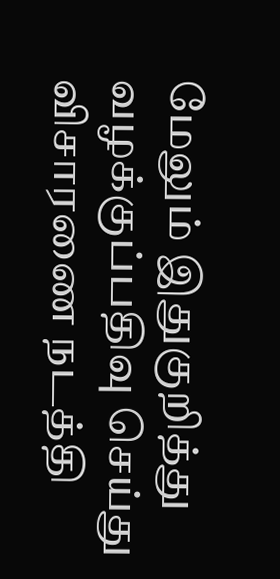மேலும் இதுகுறித்து வழக்குப்பதிவு செய்து விசாரணை நடத்தி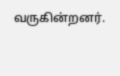வருகின்றனர்.